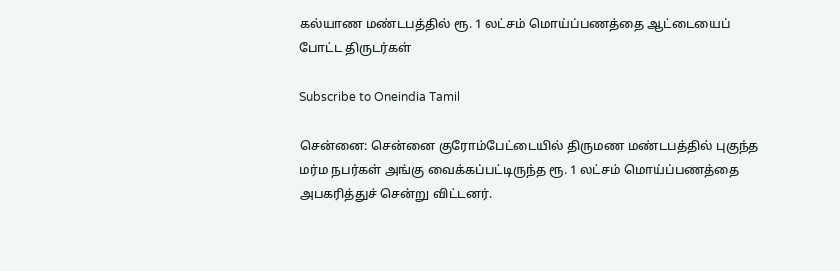கல்யாண மண்டபத்தில் ரூ. 1 லட்சம் மொய்ப்பணத்தை ஆட்டையைப் போட்ட திருடர்கள்

Subscribe to Oneindia Tamil

சென்னை: சென்னை குரோம்பேட்டையில் திருமண மண்டபத்தில் புகுந்த மர்ம நபர்கள் அங்கு வைக்கப்பட்டிருந்த ரூ. 1 லட்சம் மொய்ப்பணத்தை அபகரித்துச் சென்று விட்டனர்.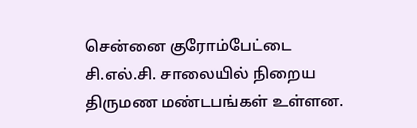சென்னை குரோம்பேட்டை சி.எல்.சி. சாலையில் நிறைய திருமண மண்டபங்கள் உள்ளன.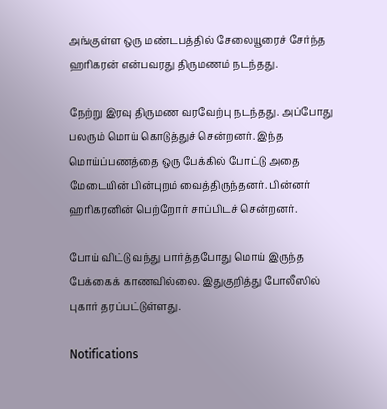அங்குள்ள ஒரு மண்டபத்தில் சேலையூரைச் சேர்ந்த ஹரிகரன் என்பவரது திருமணம் நடந்தது.

நேற்று இரவு திருமண வரவேற்பு நடந்தது. அப்போது பலரும் மொய் கொடுத்துச் சென்றனர். இந்த மொய்ப்பணத்தை ஒரு பேக்கில் போட்டு அதை மேடையின் பின்புறம் வைத்திருந்தனர். பின்னர் ஹரிகரனின் பெற்றோர் சாப்பிடச் சென்றனர்.

போய் விட்டு வந்து பார்த்தபோது மொய் இருந்த பேக்கைக் காணவில்லை. இதுகுறித்து போலீஸில் புகார் தரப்பட்டுள்ளது.

Notifications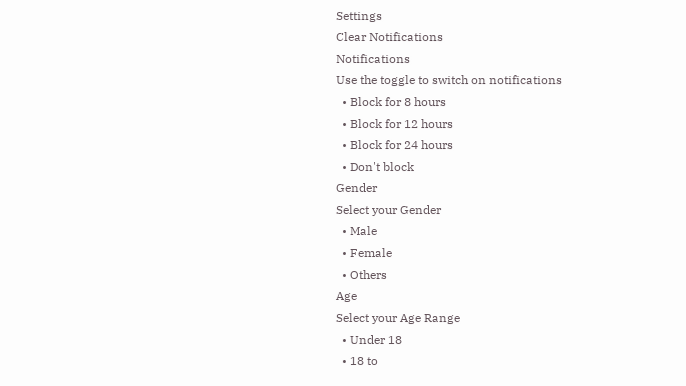Settings
Clear Notifications
Notifications
Use the toggle to switch on notifications
  • Block for 8 hours
  • Block for 12 hours
  • Block for 24 hours
  • Don't block
Gender
Select your Gender
  • Male
  • Female
  • Others
Age
Select your Age Range
  • Under 18
  • 18 to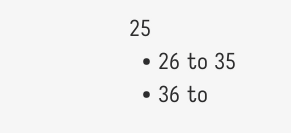25
  • 26 to 35
  • 36 to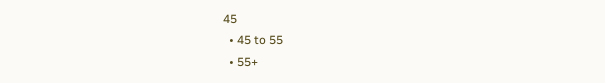45
  • 45 to 55
  • 55+